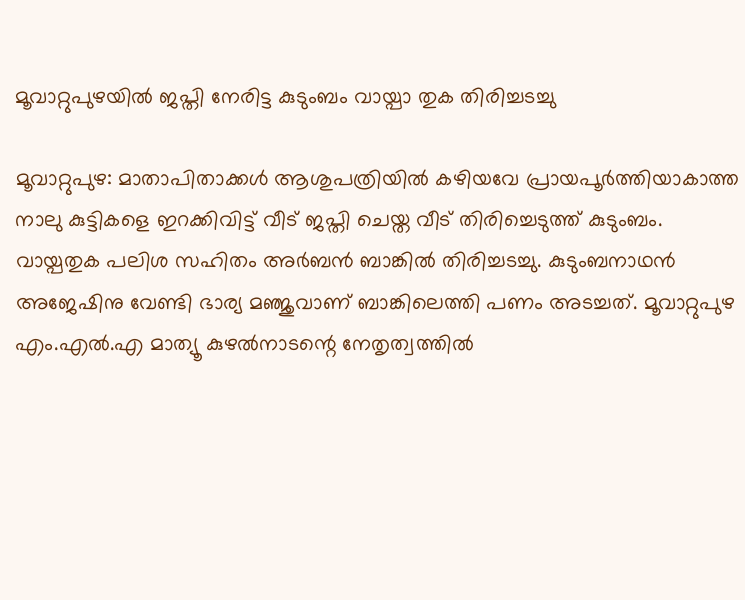മൂവാറ്റുപുഴയില്‍ ജപ്തി നേരിട്ട കുടുംബം വായ്പാ തുക തിരിച്ചടച്ചു

മൂവാറ്റുപുഴ: മാതാപിതാക്കള്‍ ആശുപത്രിയില്‍ കഴിയവേ പ്രായപൂര്‍ത്തിയാകാത്ത നാലു കുട്ടികളെ ഇറക്കിവിട്ട് വീട് ജപ്തി ചെയ്ത വീട് തിരിച്ചെടുത്ത് കുടുംബം. വായ്പതുക പലിശ സഹിതം അര്‍ബന്‍ ബാങ്കില്‍ തിരിച്ചടച്ചു. കുടുംബനാഥന്‍ അജേഷിനു വേണ്ടി ഭാര്യ മഞ്ജുവാണ് ബാങ്കിലെത്തി പണം അടച്ചത്. മൂവാറ്റുപുഴ എം.എല്‍.എ മാത്യൂ കുഴല്‍നാടന്റെ നേതൃത്വത്തില്‍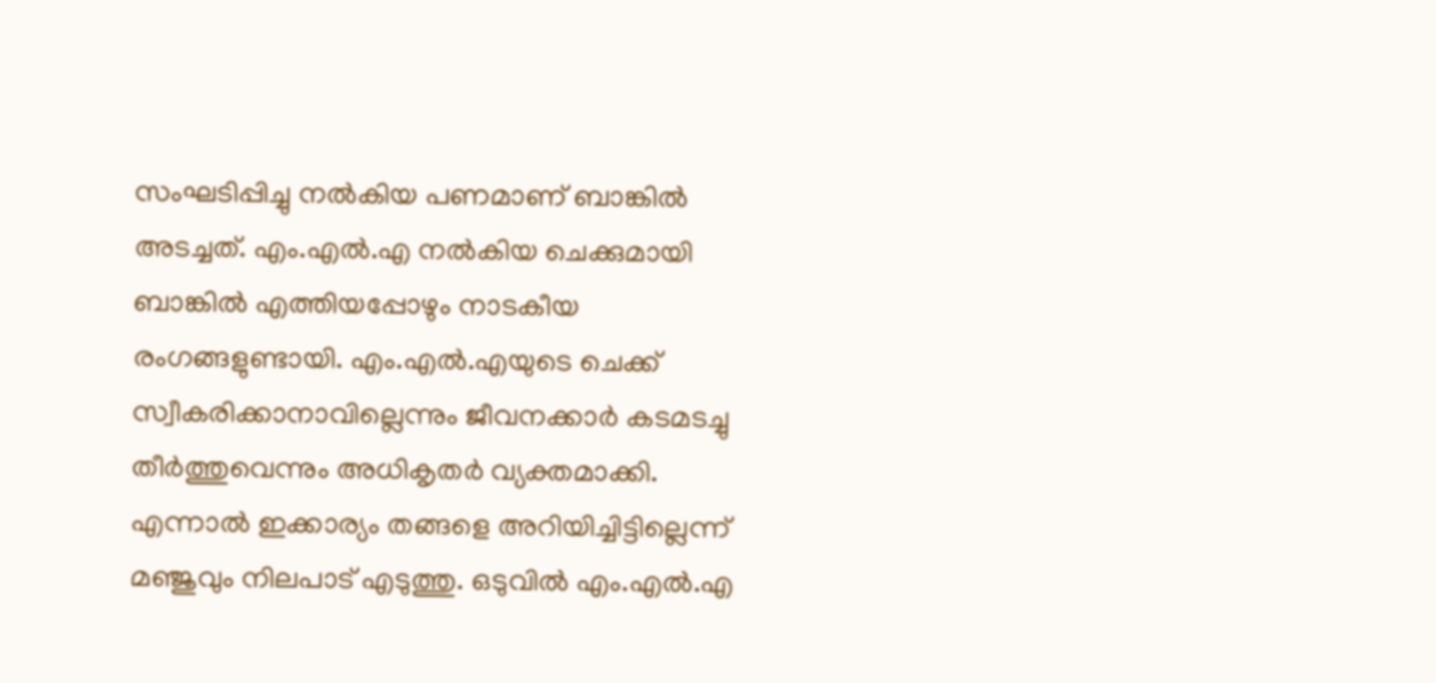സംഘടിപ്പിച്ചു നല്‍കിയ പണമാണ് ബാങ്കില്‍ അടച്ചത്. എം.എല്‍.എ നല്‍കിയ ചെക്കുമായി ബാങ്കില്‍ എത്തിയപ്പോഴും നാടകീയ രംഗങ്ങളുണ്ടായി. എം.എല്‍.എയുടെ ചെക്ക് സ്വീകരിക്കാനാവില്ലെന്നും ജീവനക്കാര്‍ കടമടച്ചു തീര്‍ത്തുവെന്നും അധികൃതര്‍ വ്യക്തമാക്കി. എന്നാല്‍ ഇക്കാര്യം തങ്ങളെ അറിയിച്ചിട്ടില്ലെന്ന് മഞ്ജുവും നിലപാട് എടുത്തു. ഒടുവില്‍ എം.എല്‍.എ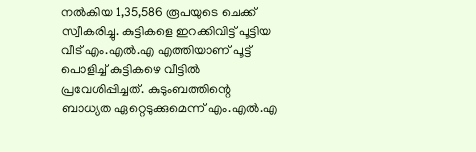നല്‍കിയ 1,35,586 രൂപയുടെ ചെക്ക് സ്വീകരിച്ചു. കുട്ടികളെ ഇറക്കിവിട്ട് പൂട്ടിയ വീട് എം.എല്‍.എ എത്തിയാണ് പൂട്ട് പൊളിച്ച് കുട്ടികഴെ വീട്ടില്‍ പ്രവേശിപ്പിച്ചത്. കുടുംബത്തിന്റെ ബാധ്യത ഏറ്റെടുക്കുമെന്ന് എം.എല്‍.എ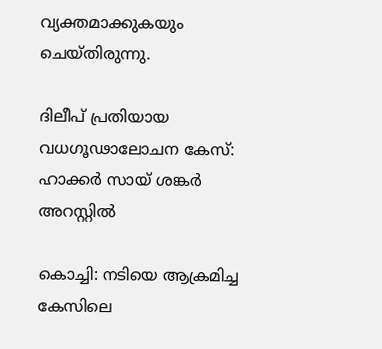വ്യക്തമാക്കുകയും ചെയ്തിരുന്നു.

ദിലീപ് പ്രതിയായ വധഗൂഢാലോചന കേസ്: ഹാക്കര്‍ സായ് ശങ്കര്‍ അറസ്റ്റില്‍

കൊച്ചി: നടിയെ ആക്രമിച്ച കേസിലെ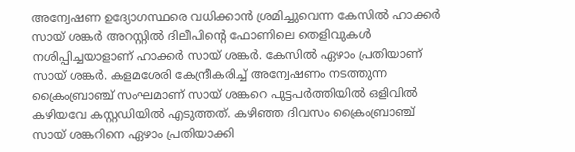അന്വേഷണ ഉദ്യോഗസ്ഥരെ വധിക്കാന്‍ ശ്രമിച്ചുവെന്ന കേസില്‍ ഹാക്കര്‍ സായ് ശങ്കര്‍ അറസ്റ്റില്‍ ദിലീപിന്റെ ഫോണിലെ തെളിവുകള്‍ നശിപ്പിച്ചയാളാണ് ഹാക്കര്‍ സായ് ശങ്കര്‍. കേസില്‍ ഏഴാം പ്രതിയാണ് സായ് ശങ്കര്‍. കളമശേരി കേന്ദ്രീകരിച്ച് അന്വേഷണം നടത്തുന്ന ക്രൈംബ്രാഞ്ച് സംഘമാണ് സായ് ശങ്കറെ പുട്ടപര്‍ത്തിയില്‍ ഒളിവില്‍ കഴിയവേ കസ്റ്റഡിയില്‍ എടുത്തത്. കഴിഞ്ഞ ദിവസം ക്രൈംബ്രാഞ്ച് സായ് ശങ്കറിനെ ഏഴാം പ്രതിയാക്കി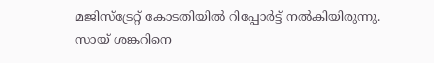മജിസ്‌ട്രേറ്റ് കോടതിയില്‍ റിപ്പോര്‍ട്ട് നല്‍കിയിരുന്നു. സായ് ശങ്കറിനെ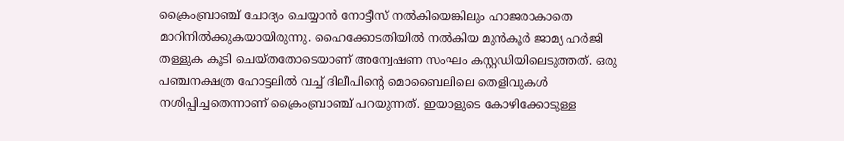ക്രൈംബ്രാഞ്ച് ചോദ്യം ചെയ്യാന്‍ നോട്ടീസ് നല്‍കിയെങ്കിലും ഹാജരാകാതെ മാറിനില്‍ക്കുകയായിരുന്നു. ഹൈക്കോടതിയില്‍ നല്‍കിയ മുന്‍കൂര്‍ ജാമ്യ ഹര്‍ജി തള്ളുക കൂടി ചെയ്തതോടെയാണ് അന്വേഷണ സംഘം കസ്റ്റഡിയിലെടുത്തത്. ഒരു പഞ്ചനക്ഷത്ര ഹോട്ടലില്‍ വച്ച് ദിലീപിന്റെ മൊബൈലിലെ തെളിവുകള്‍ നശിപ്പിച്ചതെന്നാണ് ക്രൈംബ്രാഞ്ച് പറയുന്നത്. ഇയാളുടെ കോഴിക്കോടുള്ള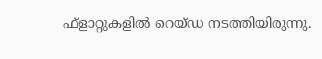ഫ്‌ളാറ്റുകളില്‍ റെയ്ഡ നടത്തിയിരുന്നു.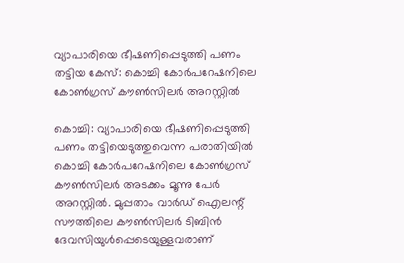വ്യാപാരിയെ ഭീഷണിപ്പെടുത്തി പണം തട്ടിയ കേസ്: കൊച്ചി കോര്‍പറേഷനിലെ കോണ്‍ഗ്രസ് കൗണ്‍സിലര്‍ അറസ്റ്റില്‍

കൊച്ചി: വ്യാപാരിയെ ഭീഷണിപ്പെടുത്തി പണം തട്ടിയെടുത്തുവെന്ന പരാതിയില്‍ കൊച്ചി കോര്‍പറേഷനിലെ കോണ്‍ഗ്രസ് കൗണ്‍സിലര്‍ അടക്കം മൂന്നു പേര്‍ അറസ്റ്റില്‍. മുപ്പതാം വാര്‍ഡ് ഐലന്റ് സൗത്തിലെ കൗണ്‍സിലര്‍ ടിബിന്‍ ദേവസിയുള്‍പ്പെടെയുള്ളവരാണ്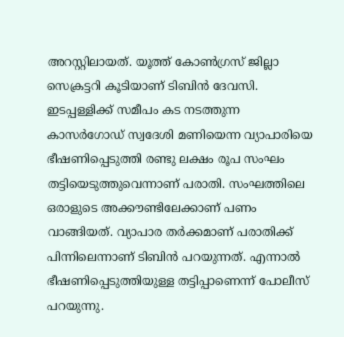അറസ്റ്റിലായത്. യൂത്ത് കോണ്‍ഗ്രസ് ജില്ലാ സെക്രട്ടറി കൂടിയാണ് ടിബിന്‍ ദേവസി. ഇടപ്പള്ളിക്ക് സമീപം കട നടത്തുന്ന കാസര്‍ഗോഡ് സ്വദേശി മണിയെന്ന വ്യാപാരിയെ ഭീഷണിപ്പെടുത്തി രണ്ടു ലക്ഷം രൂപ സംഘം തട്ടിയെടുത്തുവെന്നാണ് പരാതി. സംഘത്തിലെ ഒരാളുടെ അക്കൗണ്ടിലേക്കാണ് പണം വാങ്ങിയത്. വ്യാപാര തര്‍ക്കമാണ് പരാതിക്ക് പിന്നിലെന്നാണ് ടിബിന്‍ പറയുന്നത്. എന്നാല്‍ ഭീഷണിപ്പെടുത്തിയുള്ള തട്ടിപ്പാണെന്ന് പോലീസ് പറയുന്നു.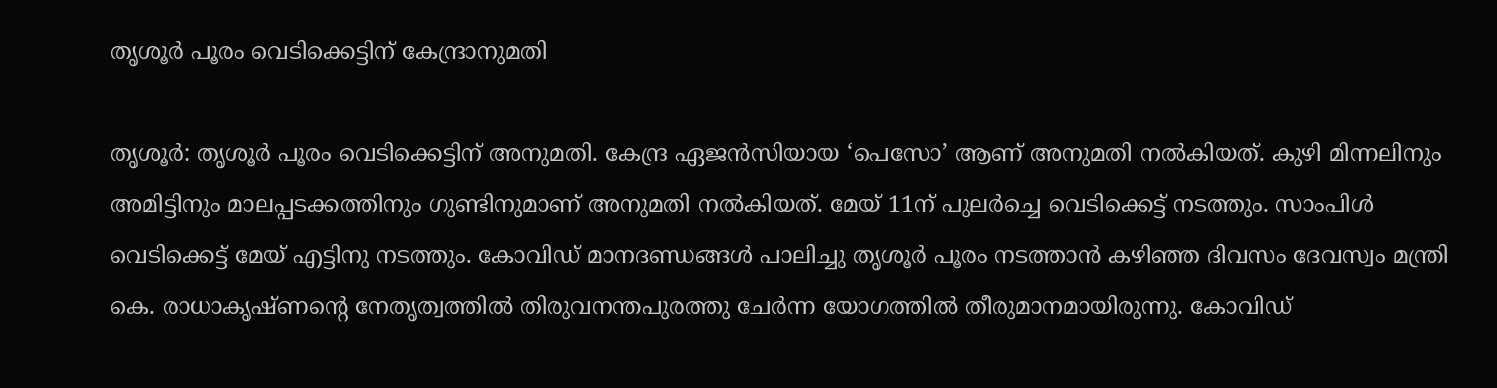തൃശൂര്‍ പൂരം വെടിക്കെട്ടിന് കേന്ദ്രാനുമതി

തൃശൂര്‍: തൃശൂര്‍ പൂരം വെടിക്കെട്ടിന് അനുമതി. കേന്ദ്ര ഏജന്‍സിയായ ‘പെസോ’ ആണ് അനുമതി നല്‍കിയത്. കുഴി മിന്നലിനും അമിട്ടിനും മാലപ്പടക്കത്തിനും ഗുണ്ടിനുമാണ് അനുമതി നല്‍കിയത്. മേയ് 11ന് പുലര്‍ച്ചെ വെടിക്കെട്ട് നടത്തും. സാംപിള്‍ വെടിക്കെട്ട് മേയ് എട്ടിനു നടത്തും. കോവിഡ് മാനദണ്ഡങ്ങള്‍ പാലിച്ചു തൃശൂര്‍ പൂരം നടത്താന്‍ കഴിഞ്ഞ ദിവസം ദേവസ്വം മന്ത്രി കെ. രാധാകൃഷ്ണന്റെ നേതൃത്വത്തില്‍ തിരുവനന്തപുരത്തു ചേര്‍ന്ന യോഗത്തില്‍ തീരുമാനമായിരുന്നു. കോവിഡ്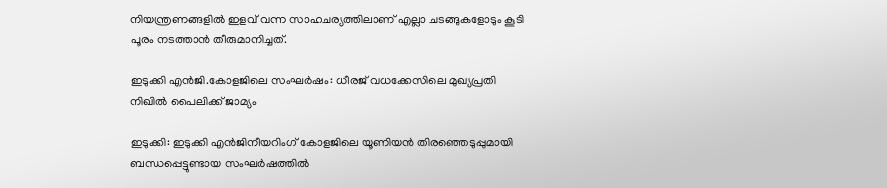നിയന്ത്രണങ്ങളില്‍ ഇളവ് വന്ന സാഹചര്യത്തിലാണ് എല്ലാ ചടങ്ങുകളോടും കൂടി പൂരം നടത്താന്‍ തീരുമാനിച്ചത്.

ഇടുക്കി എന്‍ജി.കോളജിലെ സംഘര്‍ഷം: ധീരജ് വധക്കേസിലെ മുഖ്യപ്രതി നിഖില്‍ പൈലിക്ക് ജാമ്യം

ഇടുക്കി: ഇടുക്കി എന്‍ജിനീയറിംഗ് കോളജിലെ യൂണിയന്‍ തിരഞ്ഞെടുപ്പുമായി ബന്ധപ്പെട്ടുണ്ടായ സംഘര്‍ഷത്തില്‍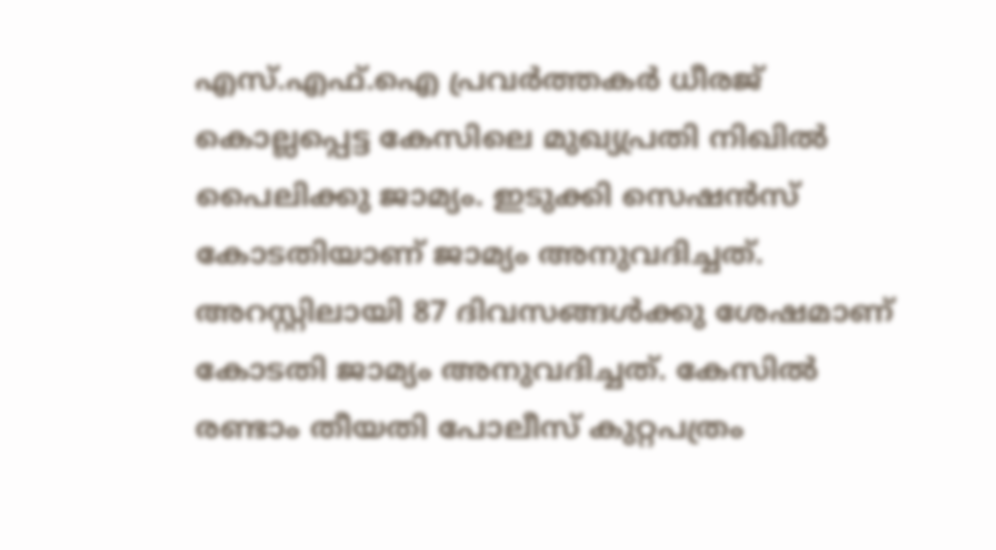എസ്.എഫ്.ഐ പ്രവര്‍ത്തകര്‍ ധീരജ് കൊല്ലപ്പെട്ട കേസിലെ മുഖ്യപ്രതി നിഖില്‍ പൈലിക്കു ജാമ്യം. ഇടുക്കി സെഷന്‍സ് കോടതിയാണ് ജാമ്യം അനുവദിച്ചത്. അറസ്റ്റിലായി 87 ദിവസങ്ങള്‍ക്കു ശേഷമാണ് കോടതി ജാമ്യം അനുവദിച്ചത്. കേസില്‍ രണ്ടാം തീയതി പോലീസ് കുറ്റപത്രം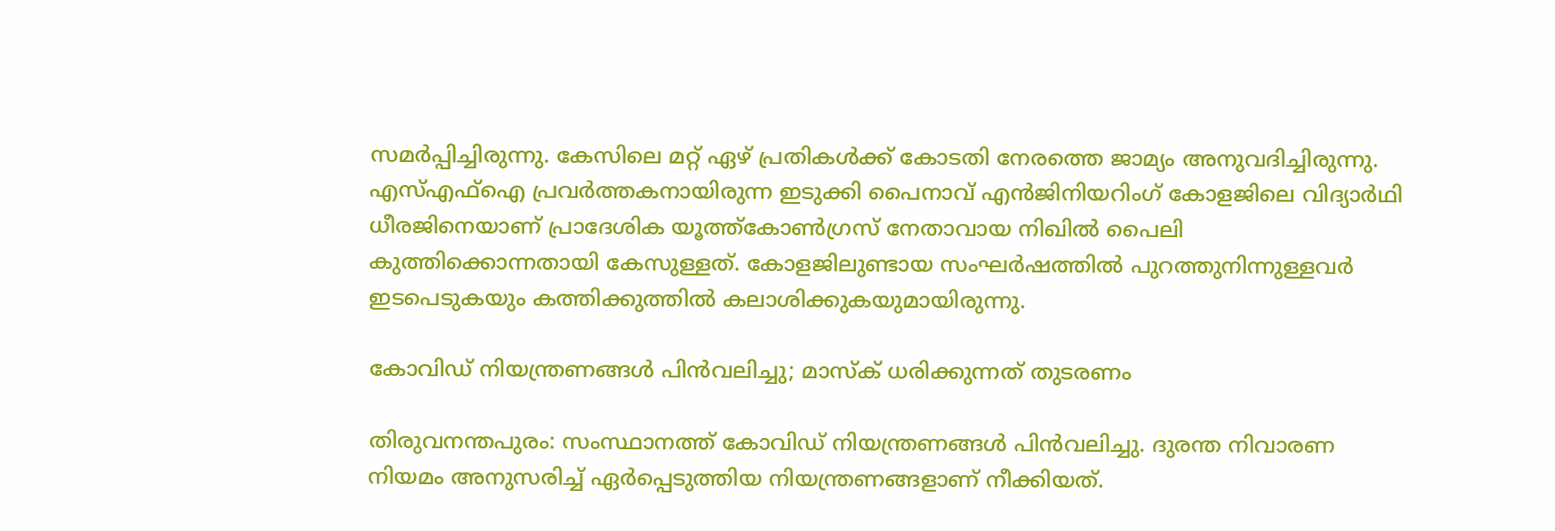സമര്‍പ്പിച്ചിരുന്നു. കേസിലെ മറ്റ് ഏഴ് പ്രതികള്‍ക്ക് കോടതി നേരത്തെ ജാമ്യം അനുവദിച്ചിരുന്നു. എസ്എഫ്ഐ പ്രവര്‍ത്തകനായിരുന്ന ഇടുക്കി പൈനാവ് എന്‍ജിനിയറിംഗ് കോളജിലെ വിദ്യാര്‍ഥി ധീരജിനെയാണ് പ്രാദേശിക യൂത്ത്കോണ്‍ഗ്രസ് നേതാവായ നിഖില്‍ പൈലി കുത്തിക്കൊന്നതായി കേസുള്ളത്. കോളജിലുണ്ടായ സംഘര്‍ഷത്തില്‍ പുറത്തുനിന്നുള്ളവര്‍ ഇടപെടുകയും കത്തിക്കുത്തില്‍ കലാശിക്കുകയുമായിരുന്നു.

കോവിഡ് നിയന്ത്രണങ്ങള്‍ പിന്‍വലിച്ചു; മാസ്‌ക് ധരിക്കുന്നത് തുടരണം

തിരുവനന്തപുരം: സംസ്ഥാനത്ത് കോവിഡ് നിയന്ത്രണങ്ങള്‍ പിന്‍വലിച്ചു. ദുരന്ത നിവാരണ നിയമം അനുസരിച്ച് ഏര്‍പ്പെടുത്തിയ നിയന്ത്രണങ്ങളാണ് നീക്കിയത്.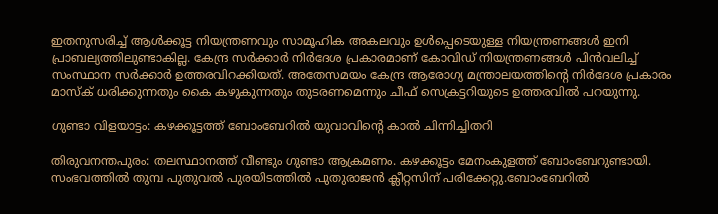ഇതനുസരിച്ച് ആള്‍ക്കൂട്ട നിയന്ത്രണവും സാമൂഹിക അകലവും ഉള്‍പ്പെടെയുള്ള നിയന്ത്രണങ്ങള്‍ ഇനി പ്രാബല്യത്തിലുണ്ടാകില്ല. കേന്ദ്ര സര്‍ക്കാര്‍ നിര്‍ദേശ പ്രകാരമാണ് കോവിഡ് നിയന്ത്രണങ്ങള്‍ പിന്‍വലിച്ച് സംസ്ഥാന സര്‍ക്കാര്‍ ഉത്തരവിറക്കിയത്. അതേസമയം കേന്ദ്ര ആരോഗ്യ മന്ത്രാലയത്തിന്റെ നിര്‍ദേശ പ്രകാരം മാസ്‌ക് ധരിക്കുന്നതും കൈ കഴുകുന്നതും തുടരണമെന്നും ചീഫ് സെക്രട്ടറിയുടെ ഉത്തരവില്‍ പറയുന്നു.

ഗുണ്ടാ വിളയാട്ടം: കഴക്കൂട്ടത്ത് ബോംബേറില്‍ യുവാവിന്റെ കാല്‍ ചിന്നിച്ചിതറി

തിരുവനന്തപുരം: തലസ്ഥാനത്ത് വീണ്ടും ഗുണ്ടാ ആക്രമണം. കഴക്കൂട്ടം മേനംകുളത്ത് ബോംബേറുണ്ടായി. സംഭവത്തില്‍ തുമ്പ പുതുവല്‍ പുരയിടത്തില്‍ പുതുരാജന്‍ ക്ലീറ്റസിന് പരിക്കേറ്റു.ബോംബേറില്‍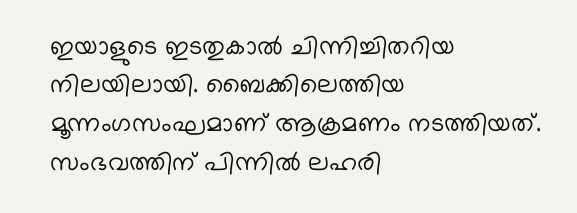ഇയാളുടെ ഇടതുകാല്‍ ചിന്നിച്ചിതറിയ നിലയിലായി. ബൈക്കിലെത്തിയ മൂന്നംഗസംഘമാണ് ആക്രമണം നടത്തിയത്. സംഭവത്തിന് പിന്നില്‍ ലഹരി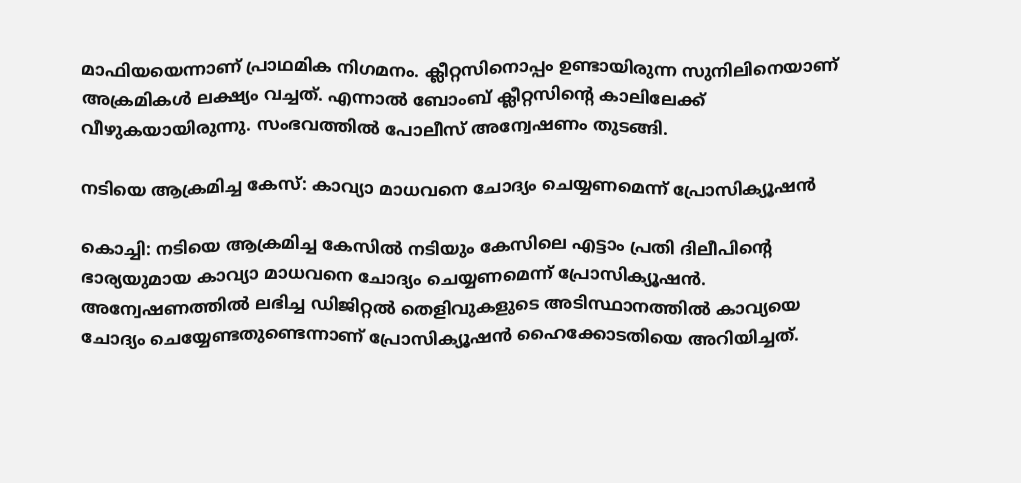മാഫിയയെന്നാണ് പ്രാഥമിക നിഗമനം. ക്ലീറ്റസിനൊപ്പം ഉണ്ടായിരുന്ന സുനിലിനെയാണ് അക്രമികള്‍ ലക്ഷ്യം വച്ചത്. എന്നാല്‍ ബോംബ് ക്ലീറ്റസിന്റെ കാലിലേക്ക് വീഴുകയായിരുന്നു. സംഭവത്തില്‍ പോലീസ് അന്വേഷണം തുടങ്ങി.

നടിയെ ആക്രമിച്ച കേസ്: കാവ്യാ മാധവനെ ചോദ്യം ചെയ്യണമെന്ന് പ്രോസിക്യൂഷന്‍

കൊച്ചി: നടിയെ ആക്രമിച്ച കേസില്‍ നടിയും കേസിലെ എട്ടാം പ്രതി ദിലീപിന്റെ ഭാര്യയുമായ കാവ്യാ മാധവനെ ചോദ്യം ചെയ്യണമെന്ന് പ്രോസിക്യൂഷന്‍. അന്വേഷണത്തില്‍ ലഭിച്ച ഡിജിറ്റല്‍ തെളിവുകളുടെ അടിസ്ഥാനത്തില്‍ കാവ്യയെ ചോദ്യം ചെയ്യേണ്ടതുണ്ടെന്നാണ് പ്രോസിക്യൂഷന്‍ ഹൈക്കോടതിയെ അറിയിച്ചത്.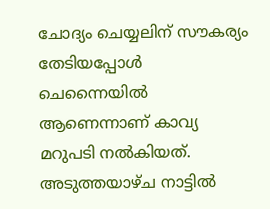ചോദ്യം ചെയ്യലിന് സൗകര്യം തേടിയപ്പോള്‍ ചെന്നൈയില്‍ ആണെന്നാണ് കാവ്യ മറുപടി നല്‍കിയത്. അടുത്തയാഴ്ച നാട്ടില്‍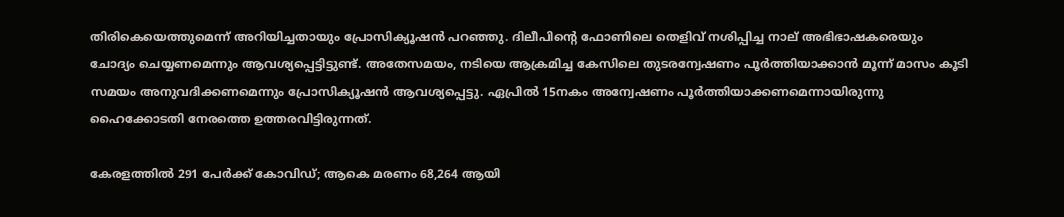തിരികെയെത്തുമെന്ന് അറിയിച്ചതായും പ്രോസിക്യൂഷന്‍ പറഞ്ഞു. ദിലീപിന്റെ ഫോണിലെ തെളിവ് നശിപ്പിച്ച നാല് അഭിഭാഷകരെയും ചോദ്യം ചെയ്യണമെന്നും ആവശ്യപ്പെട്ടിട്ടുണ്ട്. അതേസമയം, നടിയെ ആക്രമിച്ച കേസിലെ തുടരന്വേഷണം പൂര്‍ത്തിയാക്കാന്‍ മൂന്ന് മാസം കൂടി സമയം അനുവദിക്കണമെന്നും പ്രോസിക്യൂഷന്‍ ആവശ്യപ്പെട്ടു. ഏപ്രില്‍ 15നകം അന്വേഷണം പൂര്‍ത്തിയാക്കണമെന്നായിരുന്നു ഹൈക്കോടതി നേരത്തെ ഉത്തരവിട്ടിരുന്നത്.

കേരളത്തില്‍ 291 പേര്‍ക്ക് കോവിഡ്; ആകെ മരണം 68,264 ആയി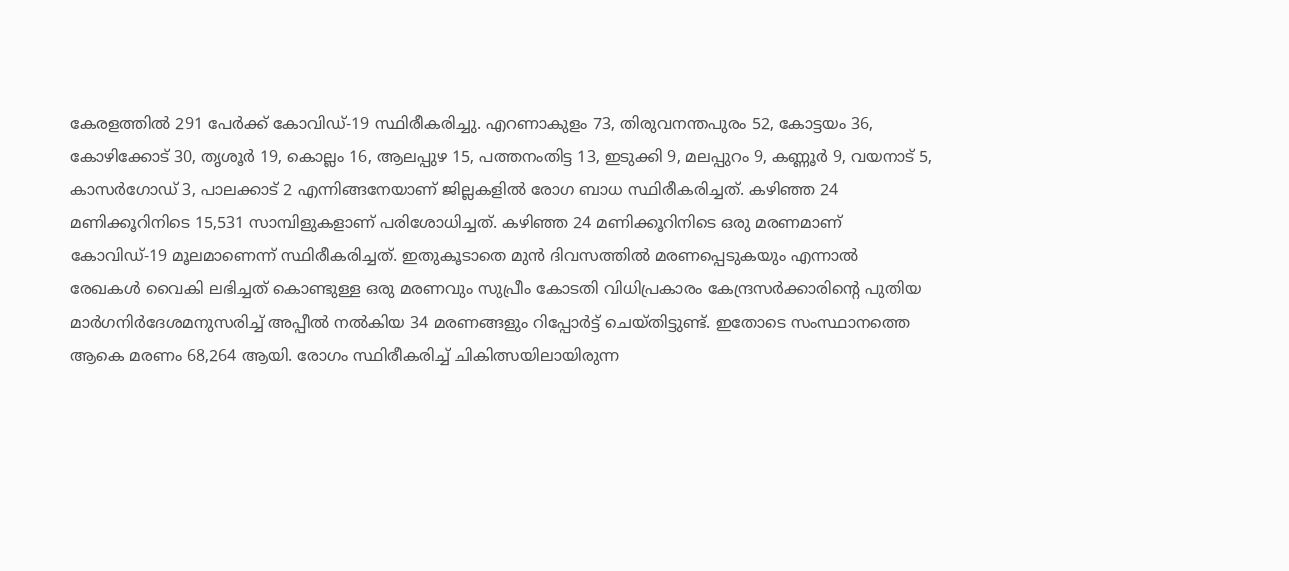കേരളത്തില്‍ 291 പേര്‍ക്ക് കോവിഡ്-19 സ്ഥിരീകരിച്ചു. എറണാകുളം 73, തിരുവനന്തപുരം 52, കോട്ടയം 36, കോഴിക്കോട് 30, തൃശൂര്‍ 19, കൊല്ലം 16, ആലപ്പുഴ 15, പത്തനംതിട്ട 13, ഇടുക്കി 9, മലപ്പുറം 9, കണ്ണൂര്‍ 9, വയനാട് 5, കാസര്‍ഗോഡ് 3, പാലക്കാട് 2 എന്നിങ്ങനേയാണ് ജില്ലകളില്‍ രോഗ ബാധ സ്ഥിരീകരിച്ചത്. കഴിഞ്ഞ 24 മണിക്കൂറിനിടെ 15,531 സാമ്പിളുകളാണ് പരിശോധിച്ചത്. കഴിഞ്ഞ 24 മണിക്കൂറിനിടെ ഒരു മരണമാണ് കോവിഡ്-19 മൂലമാണെന്ന് സ്ഥിരീകരിച്ചത്. ഇതുകൂടാതെ മുന്‍ ദിവസത്തില്‍ മരണപ്പെടുകയും എന്നാല്‍ രേഖകള്‍ വൈകി ലഭിച്ചത് കൊണ്ടുള്ള ഒരു മരണവും സുപ്രീം കോടതി വിധിപ്രകാരം കേന്ദ്രസര്‍ക്കാരിന്റെ പുതിയ മാര്‍ഗനിര്‍ദേശമനുസരിച്ച് അപ്പീല്‍ നല്‍കിയ 34 മരണങ്ങളും റിപ്പോര്‍ട്ട് ചെയ്തിട്ടുണ്ട്. ഇതോടെ സംസ്ഥാനത്തെ ആകെ മരണം 68,264 ആയി. രോഗം സ്ഥിരീകരിച്ച് ചികിത്സയിലായിരുന്ന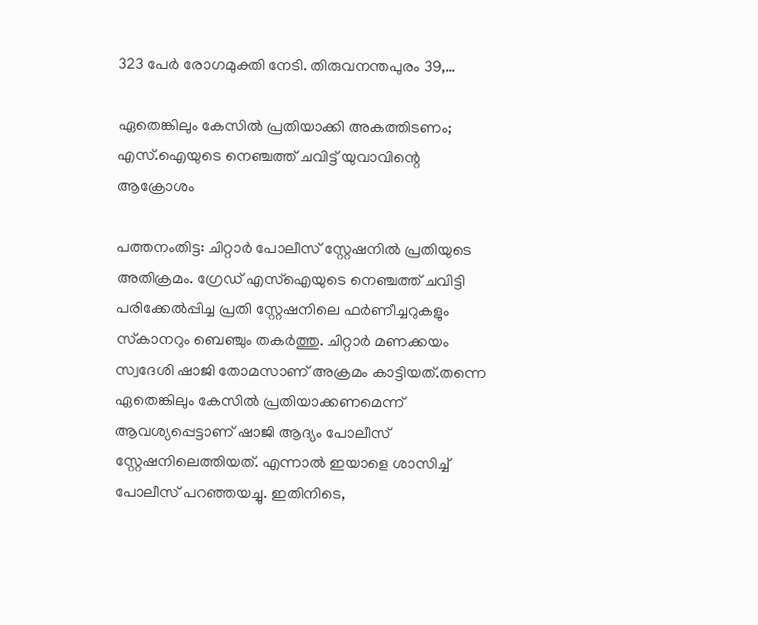323 പേര്‍ രോഗമുക്തി നേടി. തിരുവനന്തപുരം 39,…

ഏതെങ്കിലും കേസില്‍ പ്രതിയാക്കി അകത്തിടണം; എസ്.ഐയുടെ നെഞ്ചത്ത് ചവിട്ട് യുവാവിന്റെ ആക്രോശം

പത്തനംതിട്ട: ചിറ്റാര്‍ പോലീസ് സ്റ്റേഷനില്‍ പ്രതിയുടെ അതിക്രമം. ഗ്രേഡ് എസ്‌ഐയുടെ നെഞ്ചത്ത് ചവിട്ടി പരിക്കേല്‍പ്പിച്ച പ്രതി സ്റ്റേഷനിലെ ഫര്‍ണീച്ചറുകളും സ്‌കാനറും ബെഞ്ചും തകര്‍ത്തു. ചിറ്റാര്‍ മണക്കയം സ്വദേശി ഷാജി തോമസാണ് അക്രമം കാട്ടിയത്.തന്നെ ഏതെങ്കിലും കേസില്‍ പ്രതിയാക്കണമെന്ന് ആവശ്യപ്പെട്ടാണ് ഷാജി ആദ്യം പോലീസ് സ്റ്റേഷനിലെത്തിയത്. എന്നാല്‍ ഇയാളെ ശാസിച്ച് പോലീസ് പറഞ്ഞയച്ചു. ഇതിനിടെ,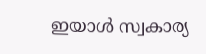ഇയാള്‍ സ്വകാര്യ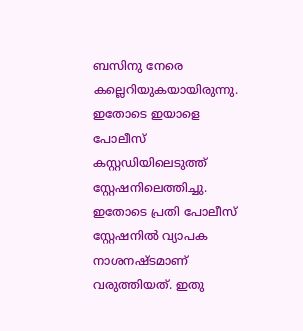ബസിനു നേരെ കല്ലെറിയുകയായിരുന്നു. ഇതോടെ ഇയാളെ പോലീസ് കസ്റ്റഡിയിലെടുത്ത് സ്റ്റേഷനിലെത്തിച്ചു. ഇതോടെ പ്രതി പോലീസ് സ്റ്റേഷനില്‍ വ്യാപക നാശനഷ്ടമാണ് വരുത്തിയത്. ഇതു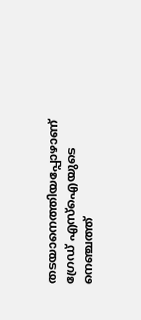തടയാനെത്തിയപ്പോഴാണ് ഗ്രേഡ് എസ്‌ഐയുടെ നെഞ്ചത്ത്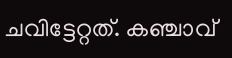ചവിട്ടേറ്റത്. കഞ്ചാവ്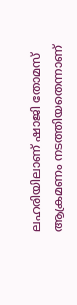ലഹരിയിലാണ് ഷാജി തോമസ് ആക്രമണം നടത്തിയതെന്നാണ്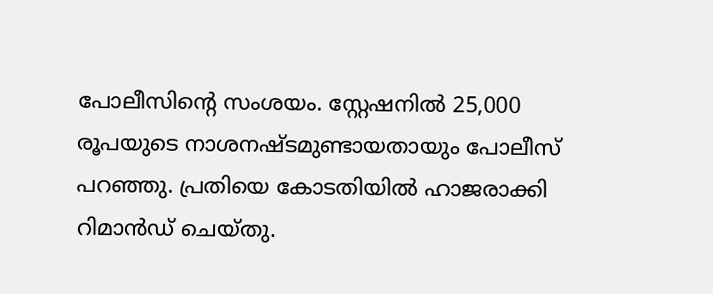പോലീസിന്റെ സംശയം. സ്റ്റേഷനില്‍ 25,000 രൂപയുടെ നാശനഷ്ടമുണ്ടായതായും പോലീസ് പറഞ്ഞു. പ്രതിയെ കോടതിയില്‍ ഹാജരാക്കി റിമാന്‍ഡ് ചെയ്തു.